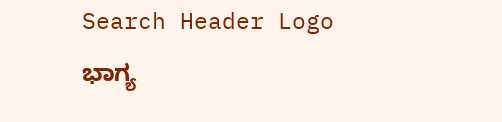Search Header Logo
ಭಾಗ್ಯ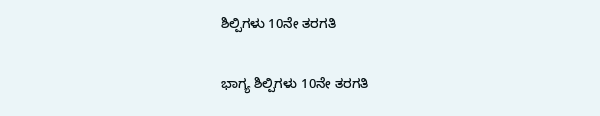ಶಿಲ್ಪಿಗಳು 10ನೇ ತರಗತಿ

ಭಾಗ್ಯ ಶಿಲ್ಪಿಗಳು 10ನೇ ತರಗತಿ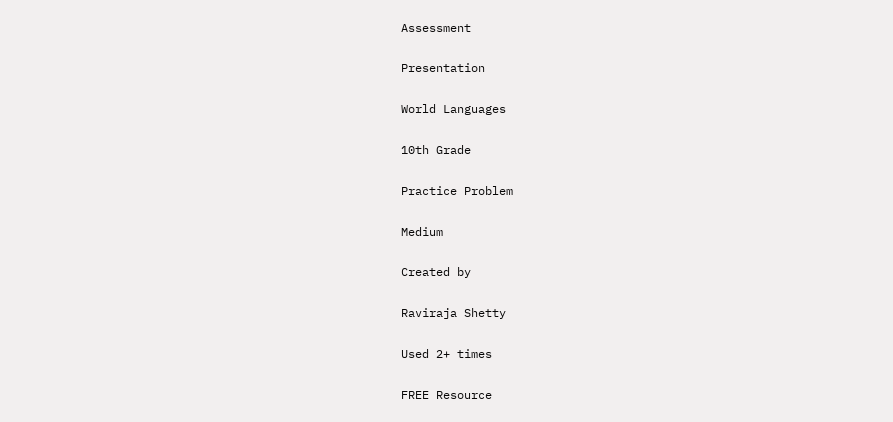Assessment

Presentation

World Languages

10th Grade

Practice Problem

Medium

Created by

Raviraja Shetty

Used 2+ times

FREE Resource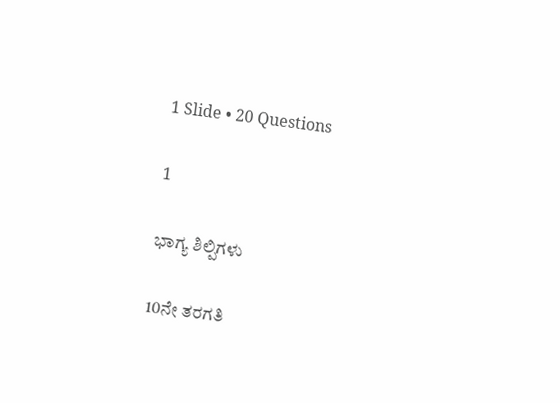1 Slide • 20 Questions

1

ಭಾಗ್ಯ ಶಿಲ್ಪಿಗಳು

10ನೇ ತರಗತಿ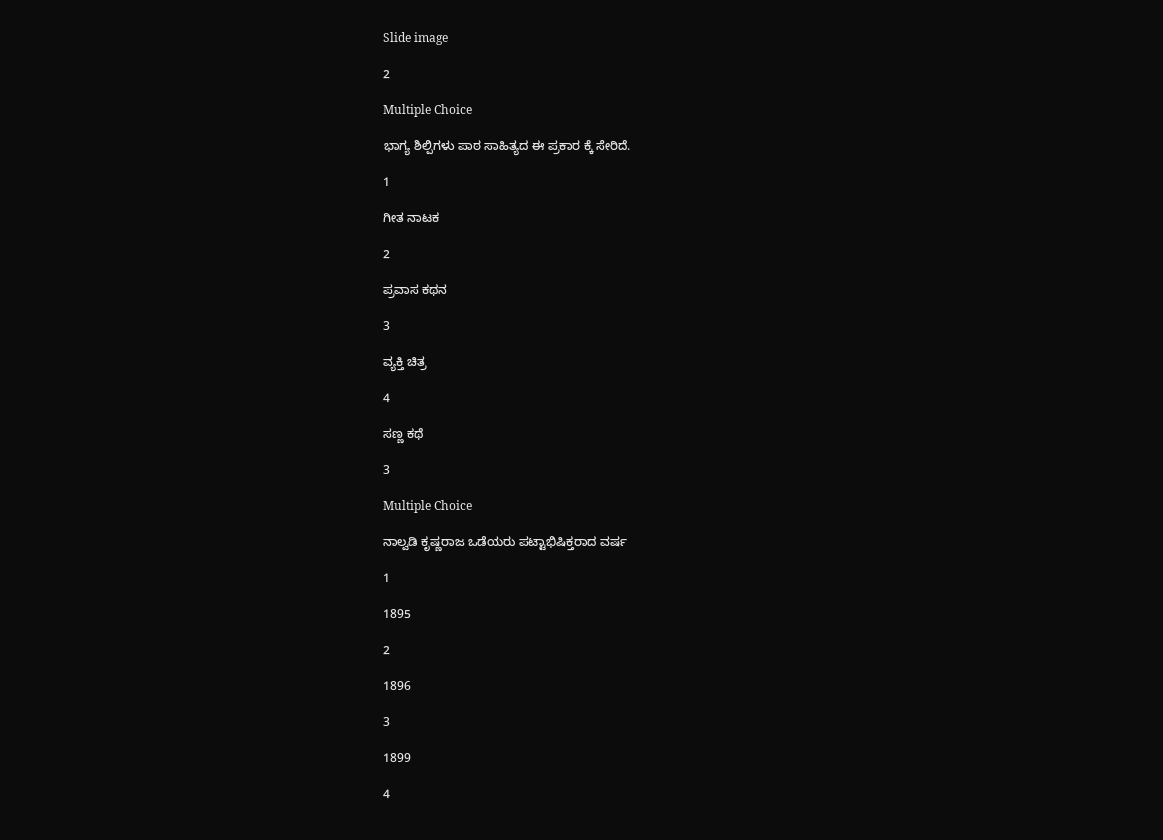Slide image

2

Multiple Choice

ಭಾಗ್ಯ ಶಿಲ್ಪಿಗಳು ಪಾಠ ಸಾಹಿತ್ಯದ ಈ ಪ್ರಕಾರ ಕ್ಕೆ ಸೇರಿದೆ.

1

ಗೀತ ನಾಟಕ

2

ಪ್ರವಾಸ ಕಥನ

3

ವ್ಯಕ್ತಿ ಚಿತ್ರ

4

ಸಣ್ಣ ಕಥೆ

3

Multiple Choice

ನಾಲ್ವಡಿ ಕೃಷ್ಣರಾಜ ಒಡೆಯರು ಪಟ್ಟಾಭಿಷಿಕ್ತರಾದ ವರ್ಷ

1

1895

2

1896

3

1899

4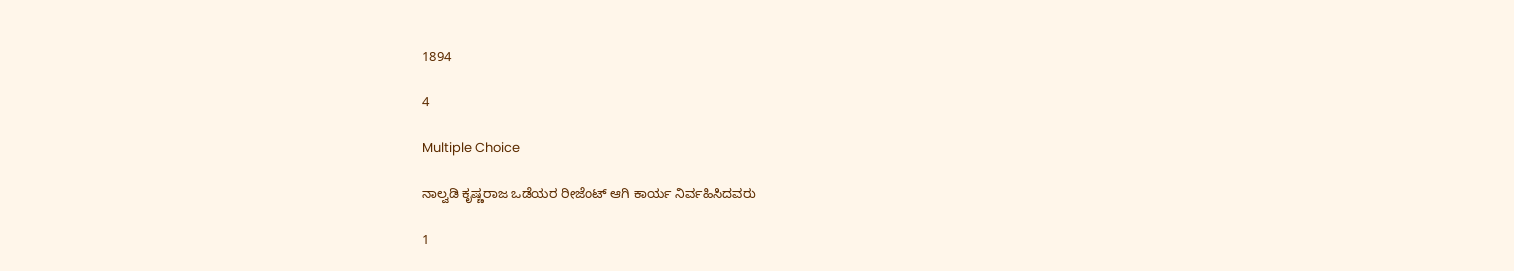1894

4

Multiple Choice

ನಾಲ್ವಡಿ ಕೃಷ್ಣರಾಜ ಒಡೆಯರ ರೀಜೆಂಟ್ ಆಗಿ ಕಾರ್ಯ ನಿರ್ವಹಿಸಿದವರು

1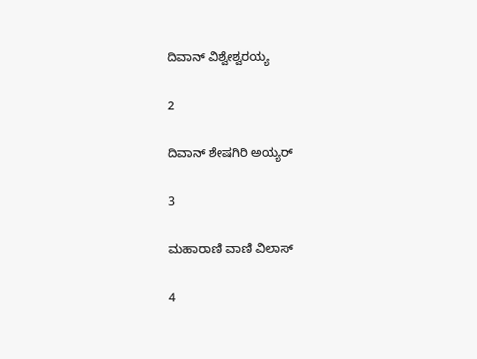ದಿವಾನ್ ವಿಶ್ವೇಶ್ವರಯ್ಯ

2

ದಿವಾನ್ ಶೇಷಗಿರಿ ಅಯ್ಯರ್

3

ಮಹಾರಾಣಿ ವಾಣಿ ವಿಲಾಸ್

4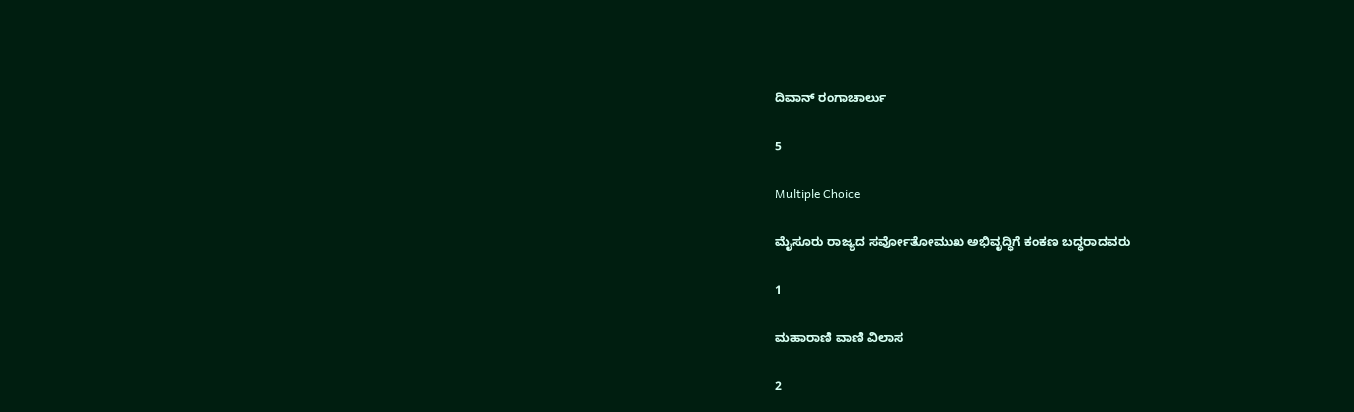ದಿವಾನ್ ರಂಗಾಚಾರ್ಲು

5

Multiple Choice

ಮೈಸೂರು ರಾಜ್ಯದ ಸರ್ವೋತೋಮುಖ ಅಭಿವೃದ್ಧಿಗೆ ಕಂಕಣ ಬದ್ಧರಾದವರು

1

ಮಹಾರಾಣಿ ವಾಣಿ ವಿಲಾಸ

2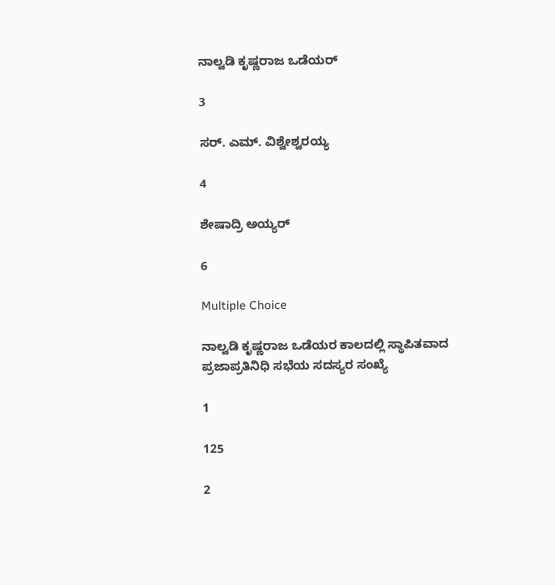ನಾಲ್ವಡಿ ಕೃಷ್ಣರಾಜ ಒಡೆಯರ್

3

ಸರ್. ಎಮ್. ವಿಶ್ವೇಶ್ವರಯ್ಯ

4

ಶೇಷಾದ್ರಿ ಅಯ್ಯರ್

6

Multiple Choice

ನಾಲ್ವಡಿ ಕೃಷ್ಣರಾಜ ಒಡೆಯರ ಕಾಲದಲ್ಲಿ ಸ್ಥಾಪಿತವಾದ ಪ್ರಜಾಪ್ರತಿನಿಧಿ ಸಭೆಯ ಸದಸ್ಯರ ಸಂಖ್ಯೆ

1

125

2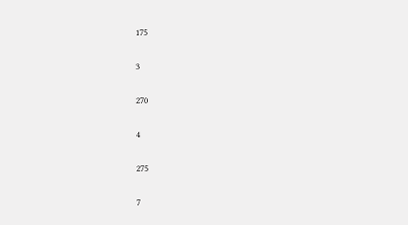175

3

270

4

275

7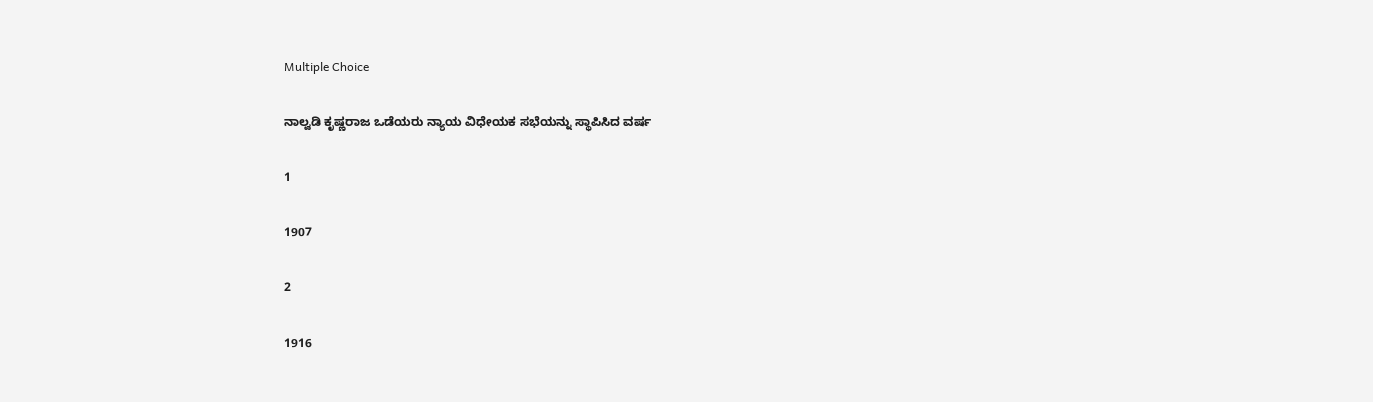Multiple Choice

ನಾಲ್ವಡಿ ಕೃಷ್ಣರಾಜ ಒಡೆಯರು ನ್ಯಾಯ ವಿಧೇಯಕ ಸಭೆಯನ್ನು ಸ್ಥಾಪಿಸಿದ ವರ್ಷ

1

1907

2

1916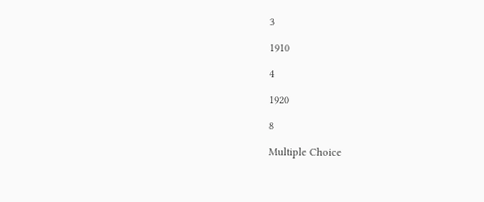3

1910

4

1920

8

Multiple Choice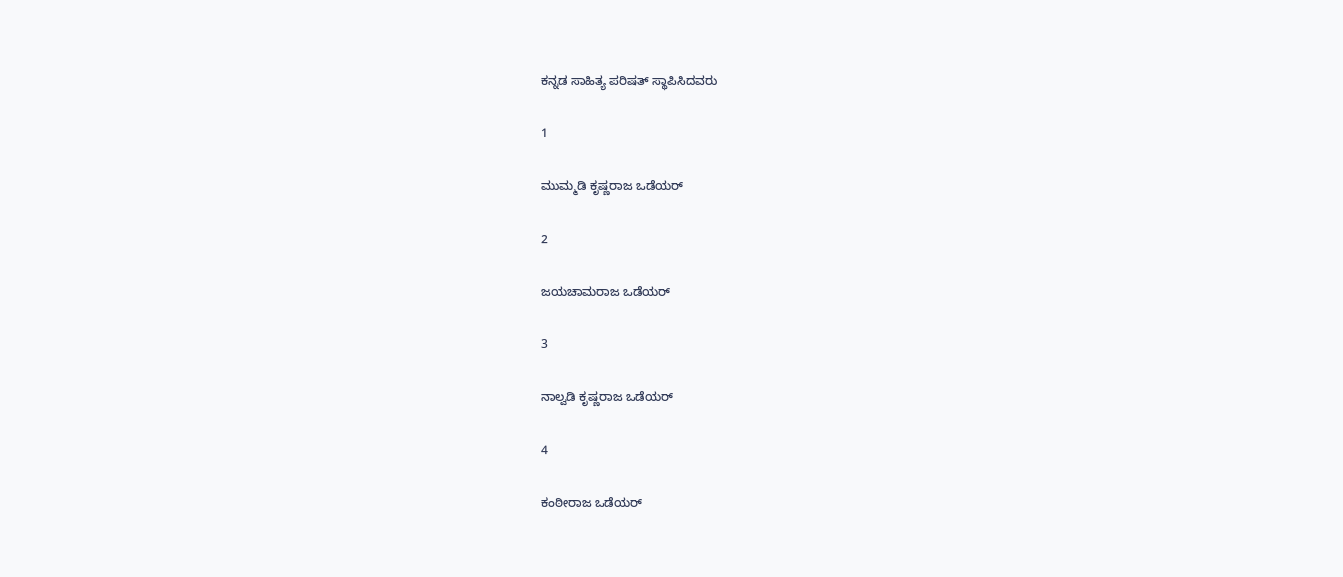ಕನ್ನಡ ಸಾಹಿತ್ಯ ಪರಿಷತ್ ಸ್ಥಾಪಿಸಿದವರು

1

ಮುಮ್ಮಡಿ ಕೃಷ್ಣರಾಜ ಒಡೆಯರ್

2

ಜಯಚಾಮರಾಜ ಒಡೆಯರ್

3

ನಾಲ್ವಡಿ ಕೃಷ್ಣರಾಜ ಒಡೆಯರ್

4

ಕಂಠೀರಾಜ ಒಡೆಯರ್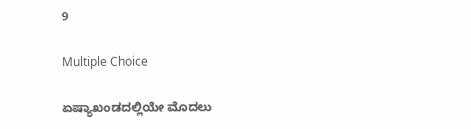9

Multiple Choice

ಏಷ್ಯಾಖಂಡದಲ್ಲಿಯೇ ಮೊದಲು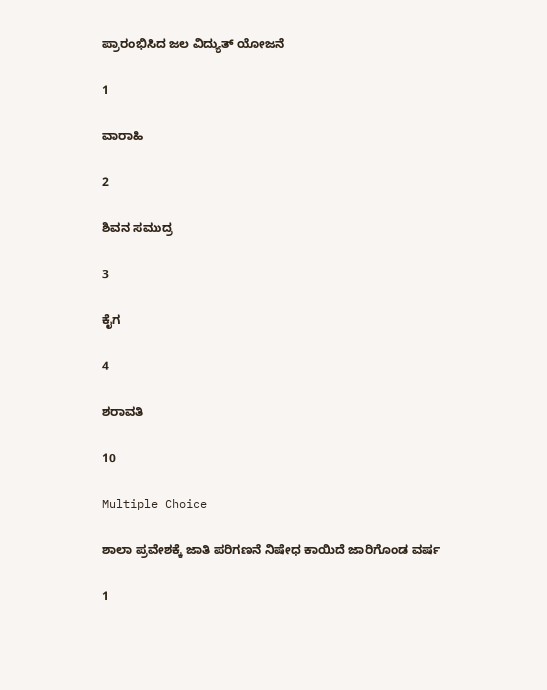ಪ್ರಾರಂಭಿಸಿದ ಜಲ ವಿದ್ಯುತ್ ಯೋಜನೆ

1

ವಾರಾಹಿ

2

ಶಿವನ ಸಮುದ್ರ

3

ಕೈಗ

4

ಶರಾವತಿ

10

Multiple Choice

ಶಾಲಾ ಪ್ರವೇಶಕ್ಕೆ ಜಾತಿ ಪರಿಗಣನೆ ನಿಷೇಧ ಕಾಯಿದೆ ಜಾರಿಗೊಂಡ ವರ್ಷ

1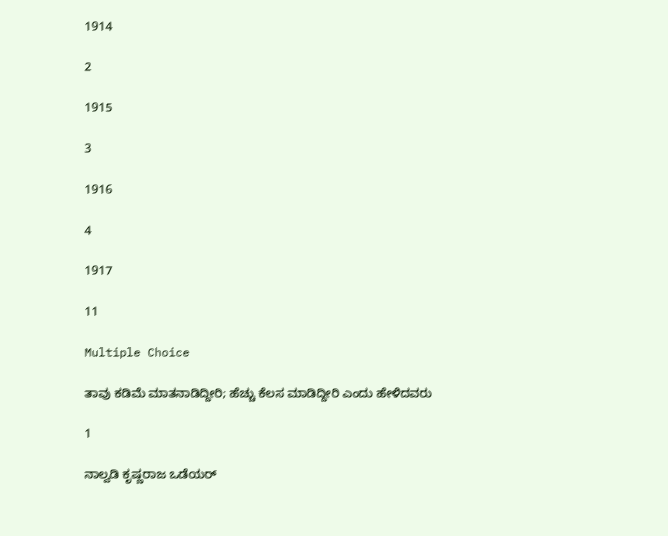1914

2

1915

3

1916

4

1917

11

Multiple Choice

ತಾವು ಕಡಿಮೆ ಮಾತನಾಡಿದ್ದೀರಿ; ಹೆಚ್ಚು ಕೆಲಸ ಮಾಡಿದ್ದೀರಿ ಎಂದು ಹೇಳಿದವರು

1

ನಾಲ್ವಡಿ ಕೃಷ್ಣರಾಜ ಒಡೆಯರ್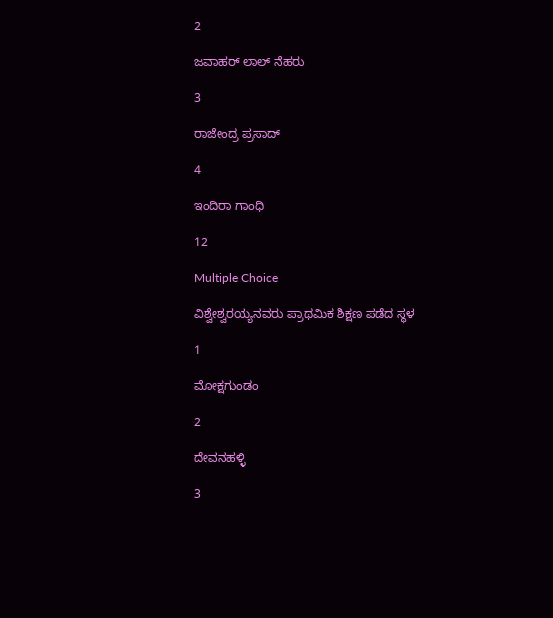2

ಜವಾಹರ್ ಲಾಲ್ ನೆಹರು

3

ರಾಜೇಂದ್ರ ಪ್ರಸಾದ್

4

ಇಂದಿರಾ ಗಾಂಧಿ

12

Multiple Choice

ವಿಶ್ವೇಶ್ವರಯ್ಯನವರು ಪ್ರಾಥಮಿಕ ಶಿಕ್ಷಣ ಪಡೆದ ಸ್ಥಳ

1

ಮೋಕ್ಷಗುಂಡಂ

2

ದೇವನಹಳ್ಳಿ

3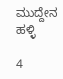ಮುದ್ದೇನ ಹಳ್ಳಿ

4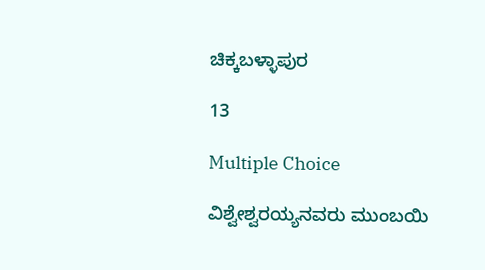ಚಿಕ್ಕಬಳ್ಳಾಪುರ

13

Multiple Choice

ವಿಶ್ವೇಶ್ವರಯ್ಯನವರು ಮುಂಬಯಿ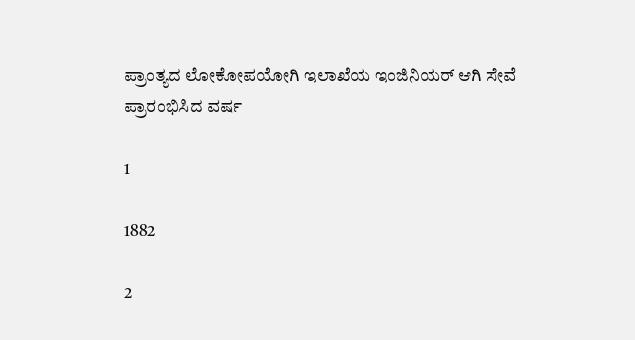ಪ್ರಾಂತ್ಯದ ಲೋಕೋಪಯೋಗಿ ಇಲಾಖೆಯ ಇಂಜಿನಿಯರ್ ಆಗಿ ಸೇವೆ ಪ್ರಾರಂಭಿಸಿದ ವರ್ಷ

1

1882

2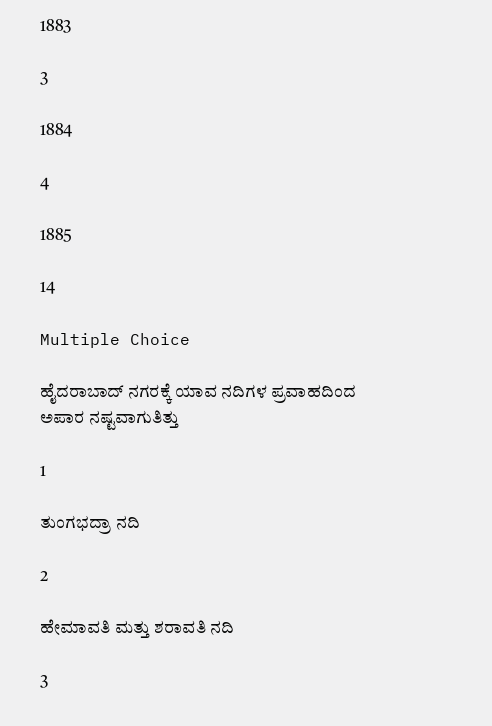1883

3

1884

4

1885

14

Multiple Choice

ಹೈದರಾಬಾದ್ ನಗರಕ್ಕೆ ಯಾವ ನದಿಗಳ ಪ್ರವಾಹದಿಂದ ಅಪಾರ ನಷ್ಟವಾಗುತಿತ್ತು

1

ತುಂಗಭದ್ರಾ ನದಿ

2

ಹೇಮಾವತಿ ಮತ್ತು ಶರಾವತಿ ನದಿ

3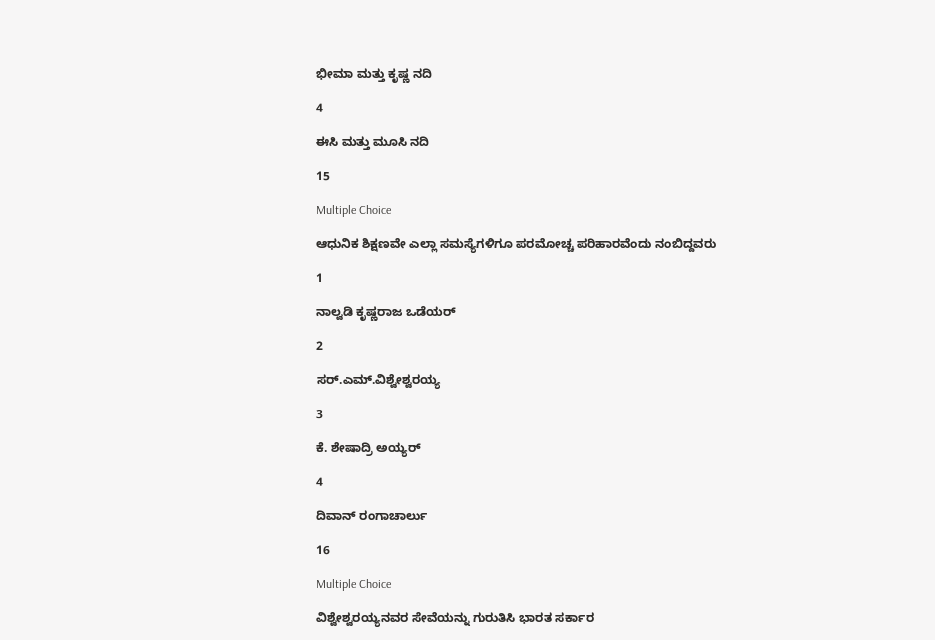ಭೀಮಾ ಮತ್ತು ಕೃಷ್ಣ ನದಿ

4

ಈಸಿ ಮತ್ತು ಮೂಸಿ ನದಿ

15

Multiple Choice

ಆಧುನಿಕ ಶಿಕ್ಷಣವೇ ಎಲ್ಲಾ ಸಮಸ್ಯೆಗಳಿಗೂ ಪರಮೋಚ್ಚ ಪರಿಹಾರವೆಂದು ನಂಬಿದ್ದವರು

1

ನಾಲ್ವಡಿ ಕೃಷ್ಣರಾಜ ಒಡೆಯರ್

2

ಸರ್.ಎಮ್.ವಿಶ್ವೇಶ್ವರಯ್ಯ

3

ಕೆ. ಶೇಷಾದ್ರಿ ಅಯ್ಯರ್

4

ದಿವಾನ್ ರಂಗಾಚಾರ್ಲು

16

Multiple Choice

ವಿಶ್ವೇಶ್ವರಯ್ಯನವರ ಸೇವೆಯನ್ನು ಗುರುತಿಸಿ ಭಾರತ ಸರ್ಕಾರ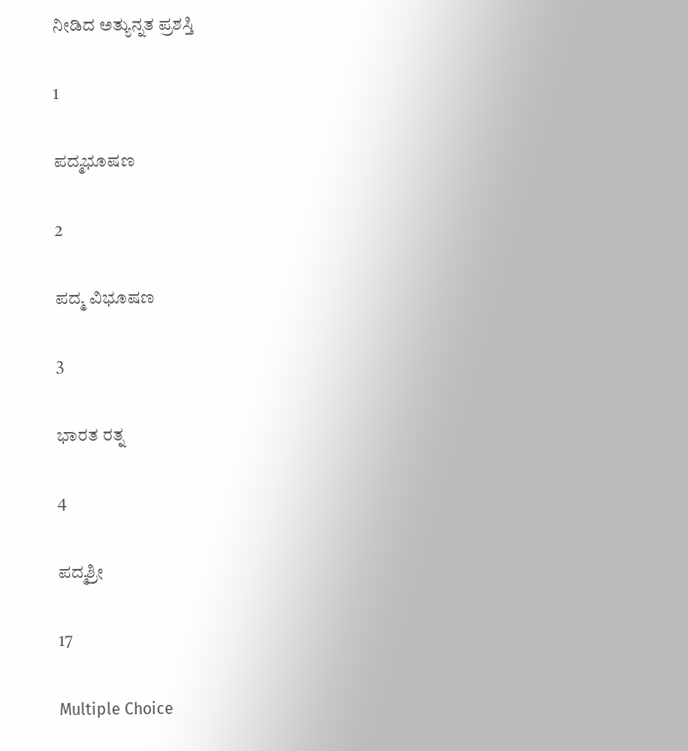ನೀಡಿದ ಅತ್ಯುನ್ನತ ಪ್ರಶಸ್ತಿ

1

ಪದ್ಮಭೂಷಣ

2

ಪದ್ಮ ವಿಭೂಷಣ

3

ಭಾರತ ರತ್ನ

4

ಪದ್ಮಶ್ರೀ

17

Multiple Choice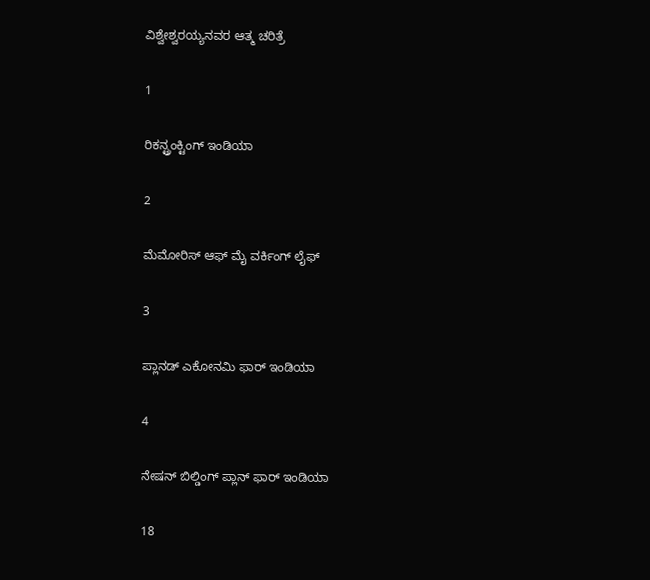ವಿಶ್ವೇಶ್ವರಯ್ಯನವರ ಆತ್ಮ ಚರಿತ್ರೆ

1

ರಿಕನ್ಟ್ರಂಕ್ಟಿಂಗ್ ಇಂಡಿಯಾ

2

ಮೆಮೋರಿಸ್ ಆಫ್ ಮೈ ವರ್ಕಿಂಗ್ ಲೈಫ್

3

ಪ್ಲಾನಡ್ ಎಕೋನಮಿ ಫಾರ್ ಇಂಡಿಯಾ

4

ನೇಷನ್ ಬಿಲ್ಡಿಂಗ್ ಪ್ಲಾನ್ ಫಾರ್ ಇಂಡಿಯಾ

18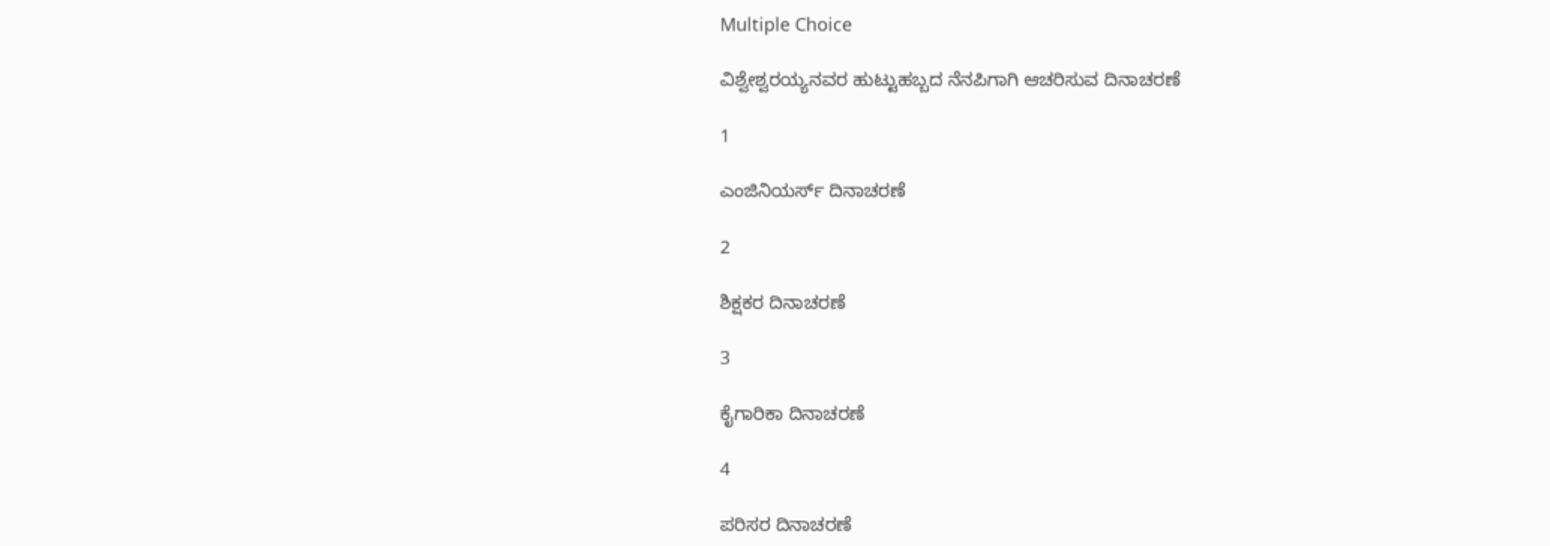Multiple Choice

ವಿಶ್ವೇಶ್ವರಯ್ಯನವರ ಹುಟ್ಟುಹಬ್ಬದ ನೆನಪಿಗಾಗಿ ಆಚರಿಸುವ ದಿನಾಚರಣೆ

1

ಎಂಜಿನಿಯರ್ಸ್ ದಿನಾಚರಣೆ

2

ಶಿಕ್ಷಕರ ದಿನಾಚರಣೆ

3

ಕೈಗಾರಿಕಾ ದಿನಾಚರಣೆ

4

ಪರಿಸರ ದಿನಾಚರಣೆ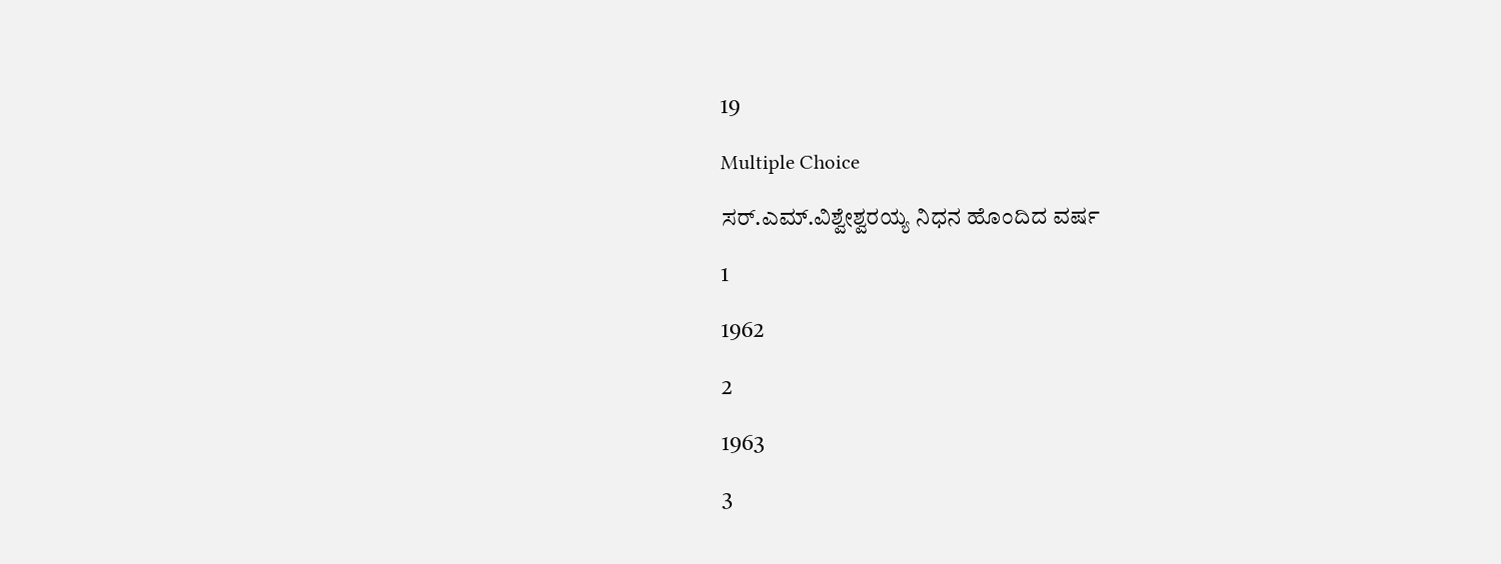19

Multiple Choice

ಸರ್.ಎಮ್.ವಿಶ್ವೇಶ್ವರಯ್ಯ ನಿಧನ ಹೊಂದಿದ ವರ್ಷ

1

1962

2

1963

3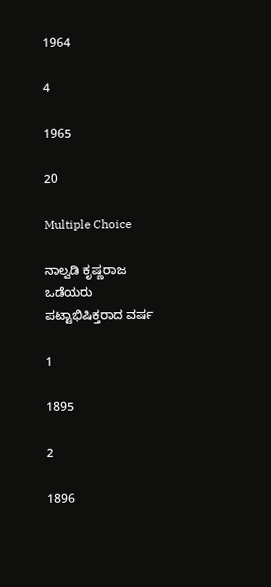1964

4

1965

20

Multiple Choice

ನಾಲ್ವಡಿ ಕೃಷ್ಣರಾಜ ಒಡೆಯರು ಪಟ್ಟಾಭಿಷಿಕ್ತರಾದ ವರ್ಷ

1

1895

2

1896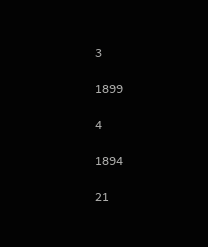3

1899

4

1894

21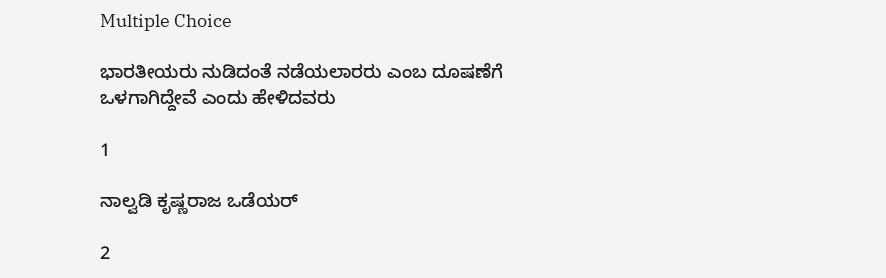Multiple Choice

ಭಾರತೀಯರು ನುಡಿದಂತೆ ನಡೆಯಲಾರರು ಎಂಬ ದೂಷಣೆಗೆ ಒಳಗಾಗಿದ್ದೇವೆ ಎಂದು ಹೇಳಿದವರು

1

ನಾಲ್ವಡಿ ಕೃಷ್ಣರಾಜ ಒಡೆಯರ್

2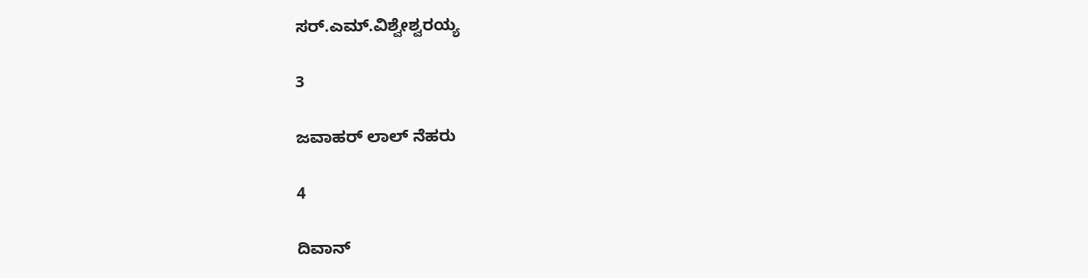ಸರ್.ಎಮ್.ವಿಶ್ವೇಶ್ವರಯ್ಯ

3

ಜವಾಹರ್ ಲಾಲ್ ನೆಹರು

4

ದಿವಾನ್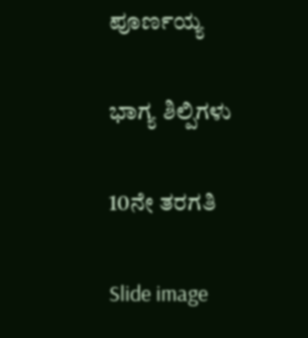ಪೂರ್ಣಯ್ಯ

ಭಾಗ್ಯ ಶಿಲ್ಪಿಗಳು

10ನೇ ತರಗತಿ

Slide image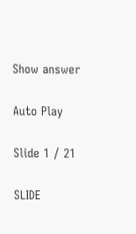Show answer

Auto Play

Slide 1 / 21

SLIDE